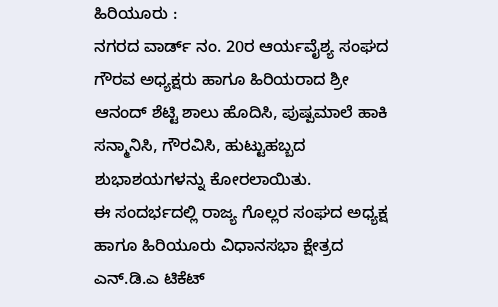ಹಿರಿಯೂರು :
ನಗರದ ವಾರ್ಡ್ ನಂ. 20ರ ಆರ್ಯವೈಶ್ಯ ಸಂಘದ ಗೌರವ ಅಧ್ಯಕ್ಷರು ಹಾಗೂ ಹಿರಿಯರಾದ ಶ್ರೀ ಆನಂದ್ ಶೆಟ್ಟಿ ಶಾಲು ಹೊದಿಸಿ, ಪುಷ್ಪಮಾಲೆ ಹಾಕಿ ಸನ್ಮಾನಿಸಿ, ಗೌರವಿಸಿ, ಹುಟ್ಟುಹಬ್ಬದ ಶುಭಾಶಯಗಳನ್ನು ಕೋರಲಾಯಿತು.
ಈ ಸಂದರ್ಭದಲ್ಲಿ ರಾಜ್ಯ ಗೊಲ್ಲರ ಸಂಘದ ಅಧ್ಯಕ್ಷ ಹಾಗೂ ಹಿರಿಯೂರು ವಿಧಾನಸಭಾ ಕ್ಷೇತ್ರದ ಎನ್.ಡಿ.ಎ ಟಿಕೆಟ್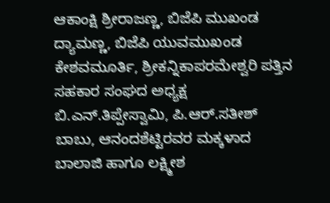ಆಕಾಂಕ್ಷಿ ಶ್ರೀರಾಜಣ್ಣ, ಬಿಜೆಪಿ ಮುಖಂಡ ದ್ಯಾಮಣ್ಣ, ಬಿಜೆಪಿ ಯುವಮುಖಂಡ ಕೇಶವಮೂರ್ತಿ, ಶ್ರೀಕನ್ನಿಕಾಪರಮೇಶ್ವರಿ ಪತ್ತಿನ ಸಹಕಾರ ಸಂಘದ ಅಧ್ಯಕ್ಷ ಬಿ.ಎನ್.ತಿಪ್ಪೇಸ್ವಾಮಿ, ಪಿ.ಆರ್.ಸತೀಶ್ ಬಾಬು, ಆನಂದಶೆಟ್ಟಿರವರ ಮಕ್ಕಳಾದ ಬಾಲಾಜಿ ಹಾಗೂ ಲಕ್ಷ್ಮೀಶ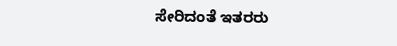ಸೇರಿದಂತೆ ಇತರರು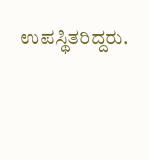ಉಪಸ್ಥಿತರಿದ್ದರು.